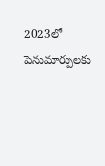2023లో పెనుమార్పులకు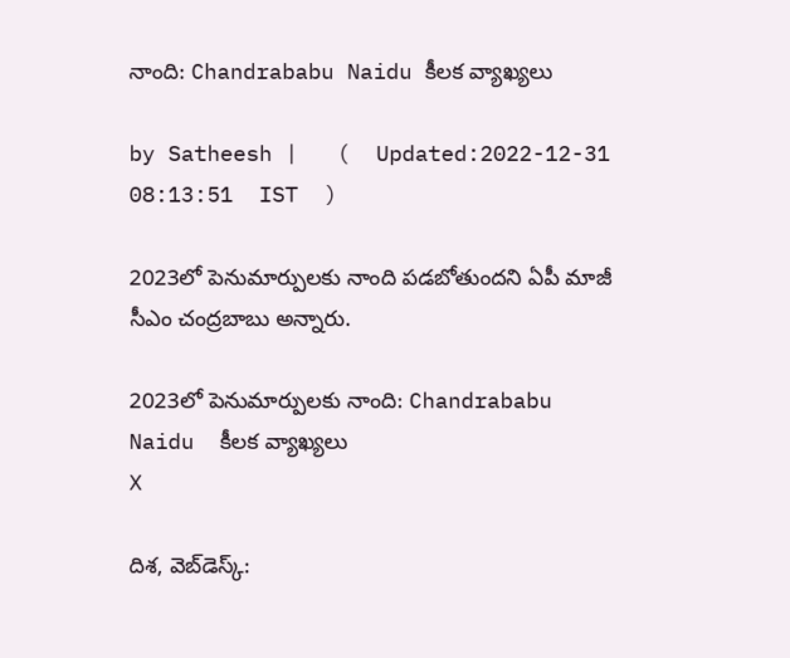నాంది: Chandrababu Naidu కీలక వ్యాఖ్యలు

by Satheesh |   (  Updated:2022-12-31 08:13:51  IST  )

2023లో పెనుమార్పులకు నాంది పడబోతుందని ఏపీ మాజీ సీఎం చంద్రబాబు అన్నారు.

2023లో పెనుమార్పులకు నాంది: Chandrababu Naidu  కీలక వ్యాఖ్యలు
X

దిశ, వెబ్‌డెస్క్: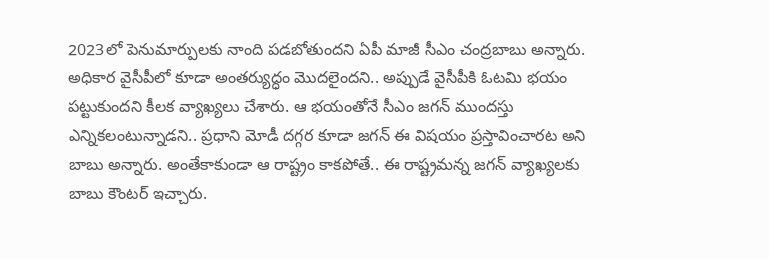2023లో పెనుమార్పులకు నాంది పడబోతుందని ఏపీ మాజీ సీఎం చంద్రబాబు అన్నారు. అధికార వైసీపీలో కూడా అంతర్యుద్ధం మొదలైందని.. అప్పుడే వైసీపీకి ఓటమి భయం పట్టుకుందని కీలక వ్యాఖ్యలు చేశారు. ఆ భయంతోనే సీఎం జగన్ ముందస్తు ఎన్నికలంటున్నాడని.. ప్రధాని మోడీ దగ్గర కూడా జగన్ ఈ విషయం ప్రస్తావించారట అని బాబు అన్నారు. అంతేకాకుండా ఆ రాష్ట్రం కాకపోతే.. ఈ రాష్ట్రమన్న జగన్ వ్యాఖ్యలకు బాబు కౌంటర్ ఇచ్చారు.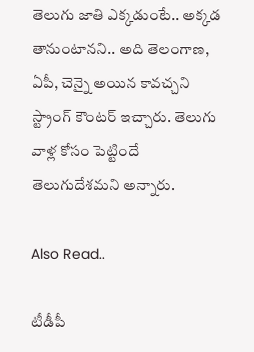తెలుగు జాతి ఎక్కడుంటే.. అక్కడ తానుంటానని.. అది తెలంగాణ, ఏపీ, చెన్నై అయిన కావచ్చని స్ట్రాంగ్ కౌంటర్ ఇచ్చారు. తెలుగు వాళ్ల కోసం పెట్టిందే తెలుగుదేశమని అన్నారు.

Also Read..

టీడీపీ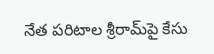నేత పరిటాల శ్రీరామ్‌పై కేసు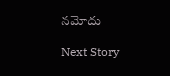నమోదు

Next Story